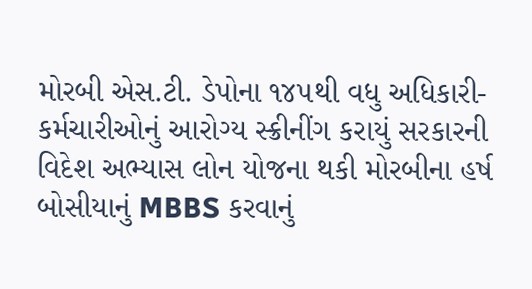મોરબી એસ.ટી. ડેપોના ૧૪૫થી વધુ અધિકારી-કર્મચારીઓનું આરોગ્ય સ્ક્રીનીંગ કરાયું સરકારની વિદેશ અભ્યાસ લોન યોજના થકી મોરબીના હર્ષ બોસીયાનું MBBS કરવાનું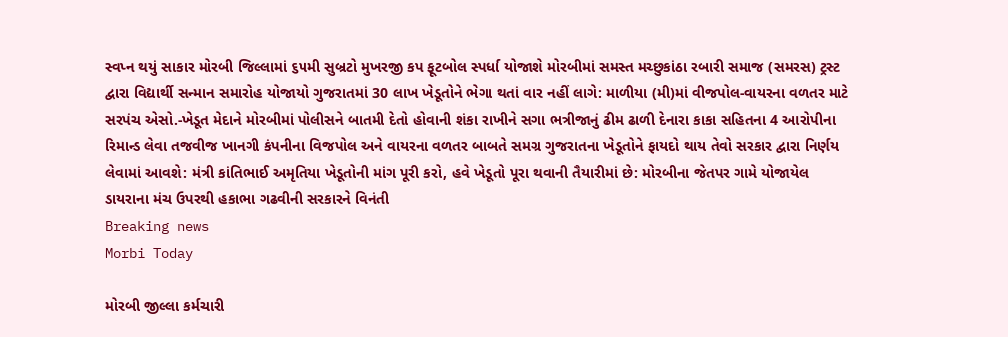સ્વપ્ન થયું સાકાર મોરબી જિલ્લામાં ૬૫મી સુબ્રટો મુખરજી કપ ફૂટબોલ સ્પર્ધા યોજાશે મોરબીમાં સમસ્ત મચ્છુકાંઠા રબારી સમાજ (સમરસ) ટ્રસ્ટ દ્વારા વિદ્યાર્થી સન્માન સમારોહ યોજાયો ગુજરાતમાં 30 લાખ ખેડૂતોને ભેગા થતાં વાર નહીં લાગે: માળીયા (મી)માં વીજપોલ-વાયરના વળતર માટે સરપંચ એસો.-ખેડૂત મેદાને મોરબીમાં પોલીસને બાતમી દેતો હોવાની શંકા રાખીને સગા ભત્રીજાનું ઢીમ ઢાળી દેનારા કાકા સહિતના 4 આરોપીના રિમાન્ડ લેવા તજવીજ ખાનગી કંપનીના વિજપોલ અને વાયરના વળતર બાબતે સમગ્ર ગુજરાતના ખેડૂતોને ફાયદો થાય તેવો સરકાર દ્વારા નિર્ણય લેવામાં આવશે: મંત્રી કાંતિભાઈ અમૃતિયા ખેડૂતોની માંગ પૂરી કરો, હવે ખેડૂતો પૂરા થવાની તૈયારીમાં છે: મોરબીના જેતપર ગામે યોજાયેલ ડાયરાના મંચ ઉપરથી હકાભા ગઢવીની સરકારને વિનંતી
Breaking news
Morbi Today

મોરબી જીલ્લા કર્મચારી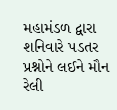મહામંડળ દ્વારા શનિવારે પડતર પ્રશ્નોને લઈને મૌન રેલી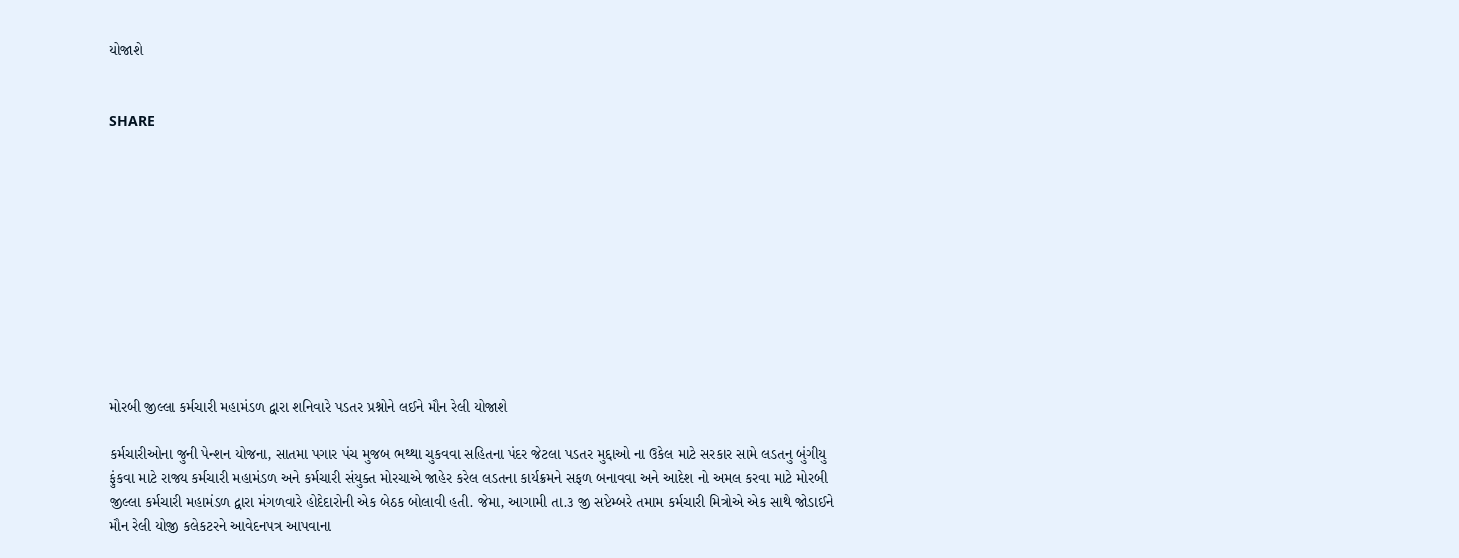યોજાશે


SHARE











મોરબી જીલ્લા કર્મચારી મહામંડળ દ્વારા શનિવારે પડતર પ્રશ્નોને લઈને મૌન રેલી યોજાશે

કર્મચારીઓના જુની પેન્શન યોજના, સાતમા પગાર પંચ મુજબ ભથ્થા ચુકવવા સહિતના પંદર જેટલા પડતર મુદ્દાઓ ના ઉકેલ માટે સરકાર સામે લડતનુ બુંગીયુ ફુંકવા માટે રાજ્ય કર્મચારી મહામંડળ અને કર્મચારી સંયુક્ત મોરચાએ જાહેર કરેલ લડતના કાર્યક્રમને સફળ બનાવવા અને આદેશ નો અમલ કરવા માટે મોરબી જીલ્લા કર્મચારી મહામંડળ દ્વારા મંગળવારે હોદેદારોની એક બેઠક બોલાવી હતી. જેમા, આગામી તા.૩ જી સપ્ટેમ્બરે તમામ કર્મચારી મિત્રોએ એક સાથે જોડાઈને મૌન રેલી યોજી કલેકટરને આવેદનપત્ર આપવાના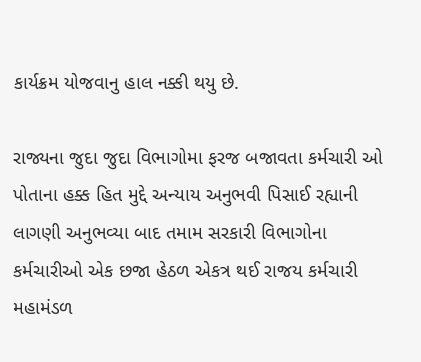કાર્યક્રમ યોજવાનુ હાલ નક્કી થયુ છે.

રાજ્યના જુદા જુદા વિભાગોમા ફરજ બજાવતા કર્મચારી ઓ પોતાના હક્ક હિત મુદ્દે અન્યાય અનુભવી પિસાઈ રહ્યાની લાગણી અનુભવ્યા બાદ તમામ સરકારી વિભાગોના કર્મચારીઓ એક છજા હેઠળ એકત્ર થઈ રાજય કર્મચારી મહામંડળ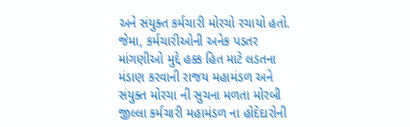અને સંયુક્ત કર્મચારી મોરચો રચાયો હતો. જેમા, કર્મચારીઓની અનેક પડતર માંગણીઓ મુદ્દે હક્ક હિત માટે લડતના મંડાણ કરવાની રાજય મહામંડળ અને સંયુક્ત મોરચા ની સુચના મળતા મોરબી જીલ્લા કર્મચારી મહામંડળ ના હોદેદારોની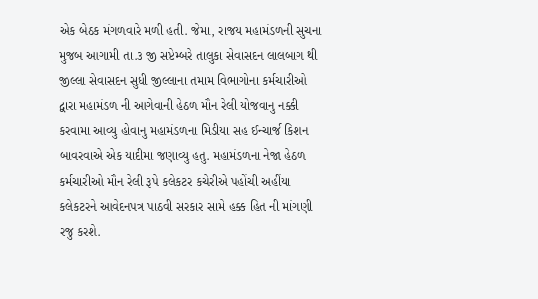એક બેઠક મંગળવારે મળી હતી. જેમા, રાજય મહામંડળની સુચના મુજબ આગામી તા.૩ જી સપ્ટેમ્બરે તાલુકા સેવાસદન લાલબાગ થી જીલ્લા સેવાસદન સુધી જીલ્લાના તમામ વિભાગોના કર્મચારીઓ દ્વારા મહામંડળ ની આગેવાની હેઠળ મૌન રેલી યોજવાનુ નક્કી કરવામા આવ્યુ હોવાનુ મહામંડળના મિડીયા સહ ઈન્ચાર્જ કિશન બાવરવાએ એક યાદીમા જણાવ્યુ હતુ. મહામંડળના નેજા હેઠળ કર્મચારીઓ મૌન રેલી રૂપે કલેકટર કચેરીએ પહોંચી અહીંયા કલેકટરને આવેદનપત્ર પાઠવી સરકાર સામે હક્ક હિત ની માંગણી રજુ કરશે.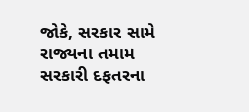જોકે, સરકાર સામે રાજ્યના તમામ સરકારી દફતરના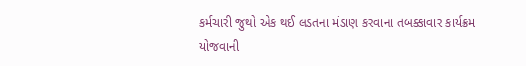કર્મચારી જુથો એક થઈ લડતના મંડાણ કરવાના તબક્કાવાર કાર્યક્રમ યોજવાની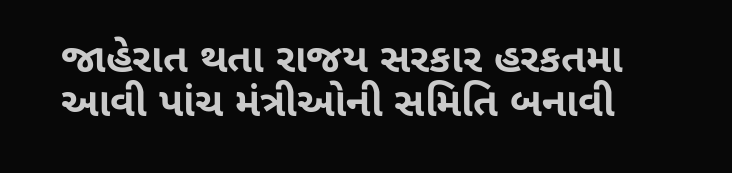જાહેરાત થતા રાજય સરકાર હરકતમા આવી પાંચ મંત્રીઓની સમિતિ બનાવી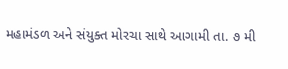મહામંડળ અને સંયુક્ત મોરચા સાથે આગામી તા. ૭ મી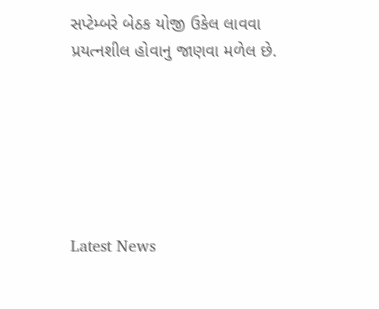સપ્ટેમ્બરે બેઠક યોજી ઉકેલ લાવવા પ્રયત્નશીલ હોવાનુ જાણવા મળેલ છે.






Latest News